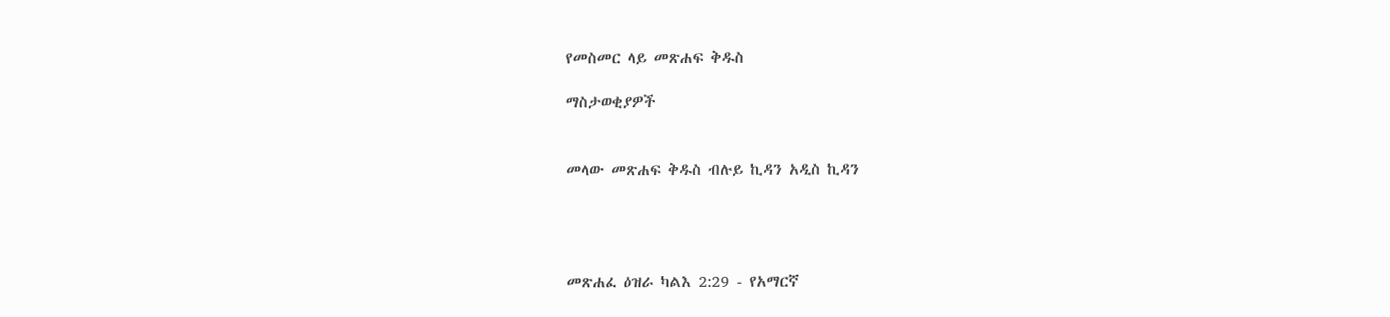የመስመር ላይ መጽሐፍ ቅዱስ

ማስታወቂያዎች


መላው መጽሐፍ ቅዱስ ብሉይ ኪዳን አዲስ ኪዳን




መጽሐፈ ዕዝራ ካልእ 2:29 - የአማርኛ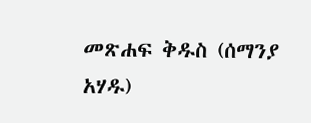መጽሐፍ ቅዱስ (ሰማንያ አሃዱ)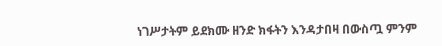ነገሥታትም ይደክሙ ዘንድ ክፋትን እንዳታበዛ በውስጧ ምንም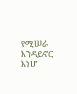የሚሠራ እንዳይኖር እነሆ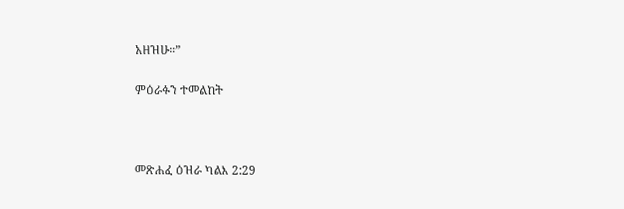አዘዝሁ።”

ምዕራፉን ተመልከት



መጽሐፈ ዕዝራ ካልእ 2:29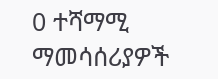0 ተሻማሚ ማመሳሰሪያዎች